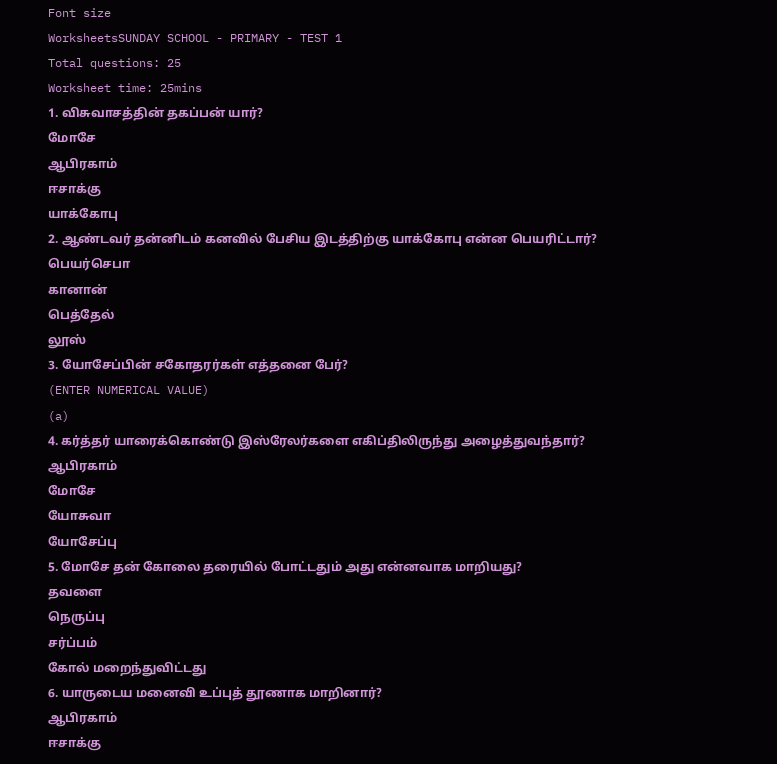Font size
WorksheetsSUNDAY SCHOOL - PRIMARY - TEST 1
Total questions: 25
Worksheet time: 25mins
1. விசுவாசத்தின் தகப்பன் யார்?
மோசே
ஆபிரகாம்
ஈசாக்கு
யாக்கோபு
2. ஆண்டவர் தன்னிடம் கனவில் பேசிய இடத்திற்கு யாக்கோபு என்ன பெயரிட்டார்?
பெயர்செபா
கானான்
பெத்தேல்
லூஸ்
3. யோசேப்பின் சகோதரர்கள் எத்தனை பேர்?
(ENTER NUMERICAL VALUE)
(a)
4. கர்த்தர் யாரைக்கொண்டு இஸ்ரேலர்களை எகிப்திலிருந்து அழைத்துவந்தார்?
ஆபிரகாம்
மோசே
யோசுவா
யோசேப்பு
5. மோசே தன் கோலை தரையில் போட்டதும் அது என்னவாக மாறியது?
தவளை
நெருப்பு
சர்ப்பம்
கோல் மறைந்துவிட்டது
6. யாருடைய மனைவி உப்புத் தூணாக மாறினார்?
ஆபிரகாம்
ஈசாக்கு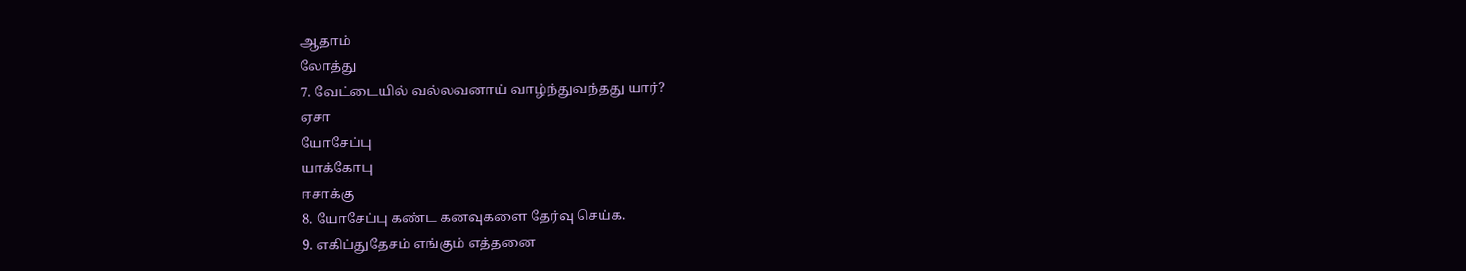ஆதாம்
லோத்து
7. வேட்டையில் வல்லவனாய் வாழ்ந்துவந்தது யார்?
ஏசா
யோசேப்பு
யாக்கோபு
ஈசாக்கு
8. யோசேப்பு கண்ட கனவுகளை தேர்வு செய்க.
9. எகிப்துதேசம் எங்கும் எத்தனை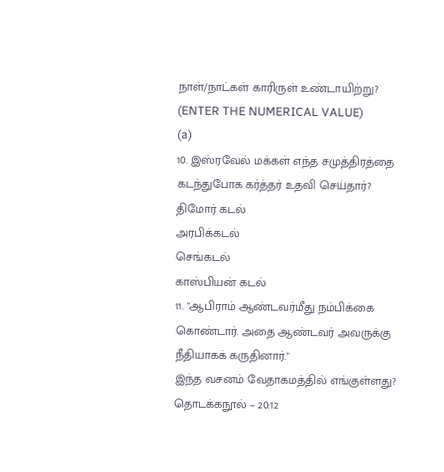நாள்/நாட்கள் காரிருள் உண்டாயிற்று?
(ENTER THE NUMERICAL VALUE)
(a)
10. இஸ்ரவேல் மக்கள் எந்த சமுத்திரத்தை கடந்துபோக கர்த்தர் உதவி செய்தார்?
திமோர் கடல்
அரபிக்கடல்
செங்கடல்
காஸ்பியன் கடல்
11. "ஆபிராம் ஆண்டவர்மீது நம்பிக்கை கொண்டார். அதை ஆண்டவர் அவருக்கு நீதியாகக் கருதினார்."
இந்த வசனம் வேதாகமத்தில் எங்குள்ளது?
தொடக்கநூல் – 20:12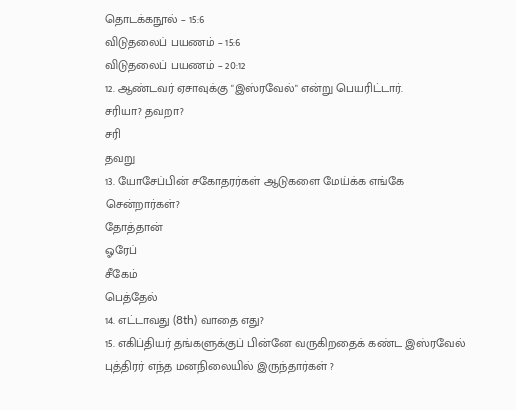தொடக்கநூல் – 15:6
விடுதலைப் பயணம் – 15:6
விடுதலைப் பயணம் – 20:12
12. ஆண்டவர் ஏசாவுக்கு "இஸ்ரவேல்" என்று பெயரிட்டார்.
சரியா? தவறா?
சரி
தவறு
13. யோசேப்பின் சகோதரர்கள் ஆடுகளை மேய்க்க எங்கே சென்றார்கள்?
தோத்தான்
ஓரேப்
சீகேம்
பெத்தேல்
14. எட்டாவது (8th) வாதை எது?
15. எகிப்தியர் தங்களுக்குப் பின்னே வருகிறதைக் கண்ட இஸ்ரவேல் புத்திரர் எந்த மனநிலையில் இருந்தார்கள் ?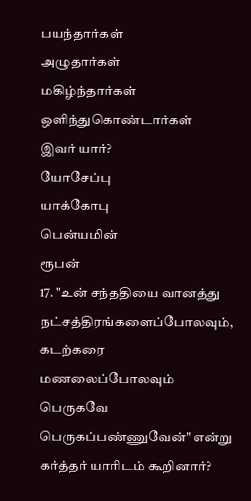பயந்தார்கள்
அழுதார்கள்
மகிழ்ந்தார்கள்
ஒளிந்துகொண்டார்கள்
இவர் யார்?
யோசேப்பு
யாக்கோபு
பென்யமின்
ரூபன்
17. "உன் சந்ததியை வானத்து நட்சத்திரங்களைப்போலவும், கடற்கரை மணலைப்போலவும் பெருகவே பெருகப்பண்ணுவேன்" என்று கர்த்தர் யாரிடம் கூறினார்?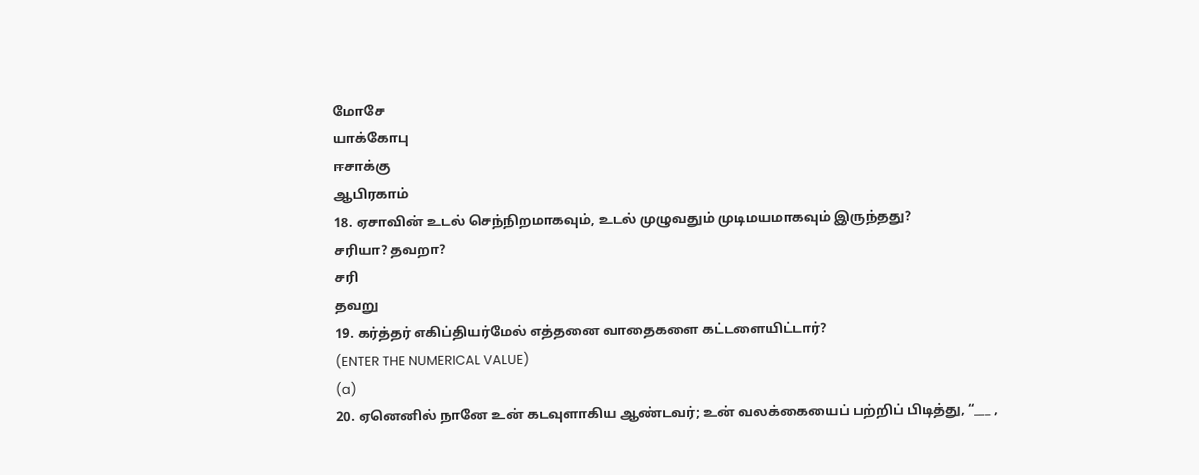மோசே
யாக்கோபு
ஈசாக்கு
ஆபிரகாம்
18. ஏசாவின் உடல் செந்நிறமாகவும், உடல் முழுவதும் முடிமயமாகவும் இருந்தது?
சரியா? தவறா?
சரி
தவறு
19. கர்த்தர் எகிப்தியர்மேல் எத்தனை வாதைகளை கட்டளையிட்டார்?
(ENTER THE NUMERICAL VALUE)
(a)
20. ஏனெனில் நானே உன் கடவுளாகிய ஆண்டவர்; உன் வலக்கையைப் பற்றிப் பிடித்து, “___ ,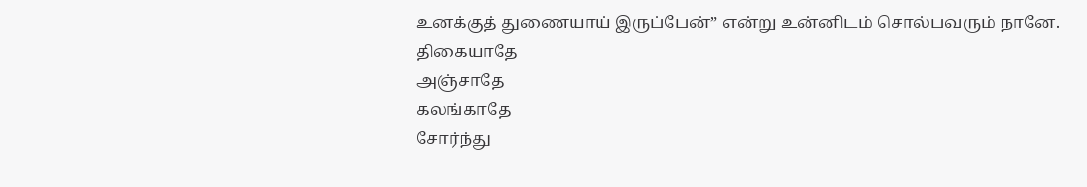உனக்குத் துணையாய் இருப்பேன்” என்று உன்னிடம் சொல்பவரும் நானே.
திகையாதே
அஞ்சாதே
கலங்காதே
சோர்ந்து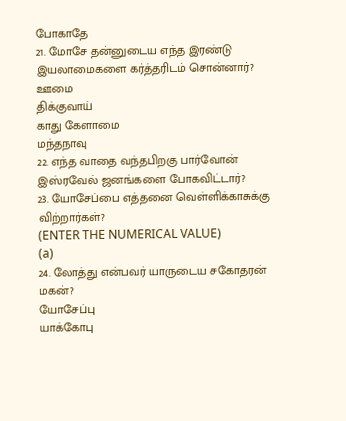போகாதே
21. மோசே தன்னுடைய எந்த இரண்டு இயலாமைகளை கர்த்தரிடம் சொன்னார்?
ஊமை
திக்குவாய்
காது கேளாமை
மந்தநாவு
22. எந்த வாதை வந்தபிறகு பார்வோன் இஸ்ரவேல் ஜனங்களை போகவிட்டார்?
23. யோசேப்பை எத்தனை வெள்ளிக்காசுக்கு விற்றார்கள்?
(ENTER THE NUMERICAL VALUE)
(a)
24. லோத்து என்பவர் யாருடைய சகோதரன் மகன்?
யோசேப்பு
யாக்கோபு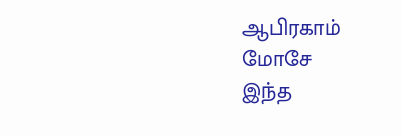ஆபிரகாம்
மோசே
இந்த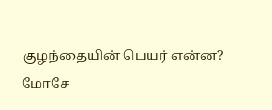குழந்தையின் பெயர் என்ன?
மோசே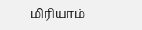மிரியாம்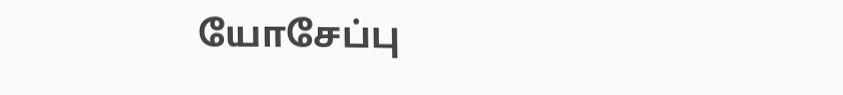யோசேப்பு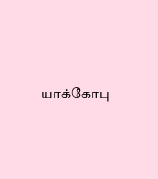யாக்கோபு